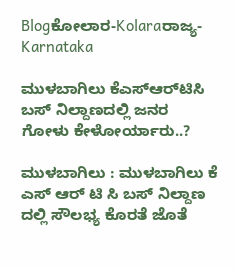Blogಕೋಲಾರ-Kolaraರಾಜ್ಯ-Karnataka

ಮುಳಬಾಗಿಲು ಕೆಎಸ್‌ಆರ್‌ಟಿಸಿ ಬಸ್ ನಿಲ್ದಾಣದಲ್ಲಿ ಜನರ ಗೋಳು ಕೇಳೋರ್ಯಾರು..?

ಮುಳಬಾಗಿಲು : ಮುಳಬಾಗಿಲು ಕೆ ಎಸ್ ಆರ್ ಟಿ ಸಿ ಬಸ್ ನಿಲ್ದಾಣ ದಲ್ಲಿ ಸೌಲಭ್ಯ ಕೊರತೆ ಜೊತೆ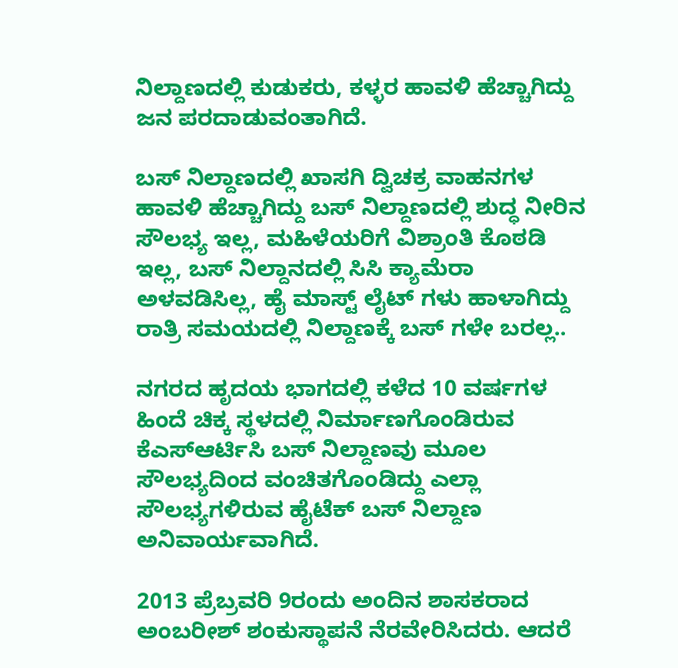ನಿಲ್ದಾಣದಲ್ಲಿ ಕುಡುಕರು, ಕಳ್ಳರ ಹಾವಳಿ ಹೆಚ್ಚಾಗಿದ್ದು ಜನ ಪರದಾಡುವಂತಾಗಿದೆ.

ಬಸ್ ನಿಲ್ದಾಣದಲ್ಲಿ ಖಾಸಗಿ ದ್ವಿಚಕ್ರ ವಾಹನಗಳ ಹಾವಳಿ ಹೆಚ್ಚಾಗಿದ್ದು ಬಸ್ ನಿಲ್ದಾಣದಲ್ಲಿ ಶುದ್ಧ ನೀರಿನ ಸೌಲಭ್ಯ ಇಲ್ಲ, ಮಹಿಳೆಯರಿಗೆ ವಿಶ್ರಾಂತಿ ಕೊಠಡಿ ಇಲ್ಲ, ಬಸ್ ನಿಲ್ದಾನದಲ್ಲಿ ಸಿಸಿ ಕ್ಯಾಮೆರಾ ಅಳವಡಿಸಿಲ್ಲ, ಹೈ ಮಾಸ್ಟ್ ಲೈಟ್ ಗಳು ಹಾಳಾಗಿದ್ದು ರಾತ್ರಿ ಸಮಯದಲ್ಲಿ ನಿಲ್ದಾಣಕ್ಕೆ ಬಸ್ ಗಳೇ ಬರಲ್ಲ..

ನಗರದ ಹೃದಯ ಭಾಗದಲ್ಲಿ ಕಳೆದ 10 ವರ್ಷಗಳ ಹಿಂದೆ ಚಿಕ್ಕ ಸ್ಥಳದಲ್ಲಿ ನಿರ್ಮಾಣಗೊಂಡಿರುವ ಕೆಎಸ್ಆರ್ಟಿಸಿ ಬಸ್ ನಿಲ್ದಾಣವು ಮೂಲ ಸೌಲಭ್ಯದಿಂದ ವಂಚಿತಗೊಂಡಿದ್ದು ಎಲ್ಲಾ ಸೌಲಭ್ಯಗಳಿರುವ ಹೈಟೆಕ್ ಬಸ್ ನಿಲ್ದಾಣ ಅನಿವಾರ್ಯವಾಗಿದೆ.

2013 ಪ್ರೆಬ್ರವರಿ 9ರಂದು ಅಂದಿನ ಶಾಸಕರಾದ ಅಂಬರೀಶ್ ಶಂಕುಸ್ಥಾಪನೆ ನೆರವೇರಿಸಿದರು. ಆದರೆ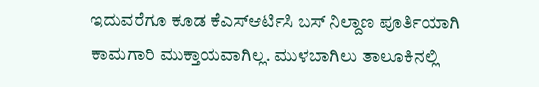ಇದುವರೆಗೂ ಕೂಡ ಕೆಎಸ್ಆರ್ಟಿಸಿ ಬಸ್ ನಿಲ್ದಾಣ ಪೂರ್ತಿಯಾಗಿ ಕಾಮಗಾರಿ ಮುಕ್ತಾಯವಾಗಿಲ್ಲ. ಮುಳಬಾಗಿಲು ತಾಲೂಕಿನಲ್ಲಿ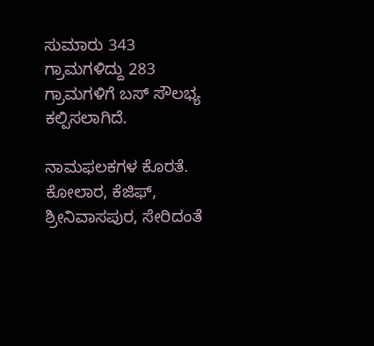ಸುಮಾರು 343 ಗ್ರಾಮಗಳಿದ್ದು 283 ಗ್ರಾಮಗಳಿಗೆ ಬಸ್ ಸೌಲಭ್ಯ ಕಲ್ಪಿಸಲಾಗಿದೆ.

ನಾಮಫಲಕಗಳ ಕೊರತೆ.
ಕೋಲಾರ, ಕೆಜಿಫ್, ಶ್ರೀನಿವಾಸಪುರ, ಸೇರಿದಂತೆ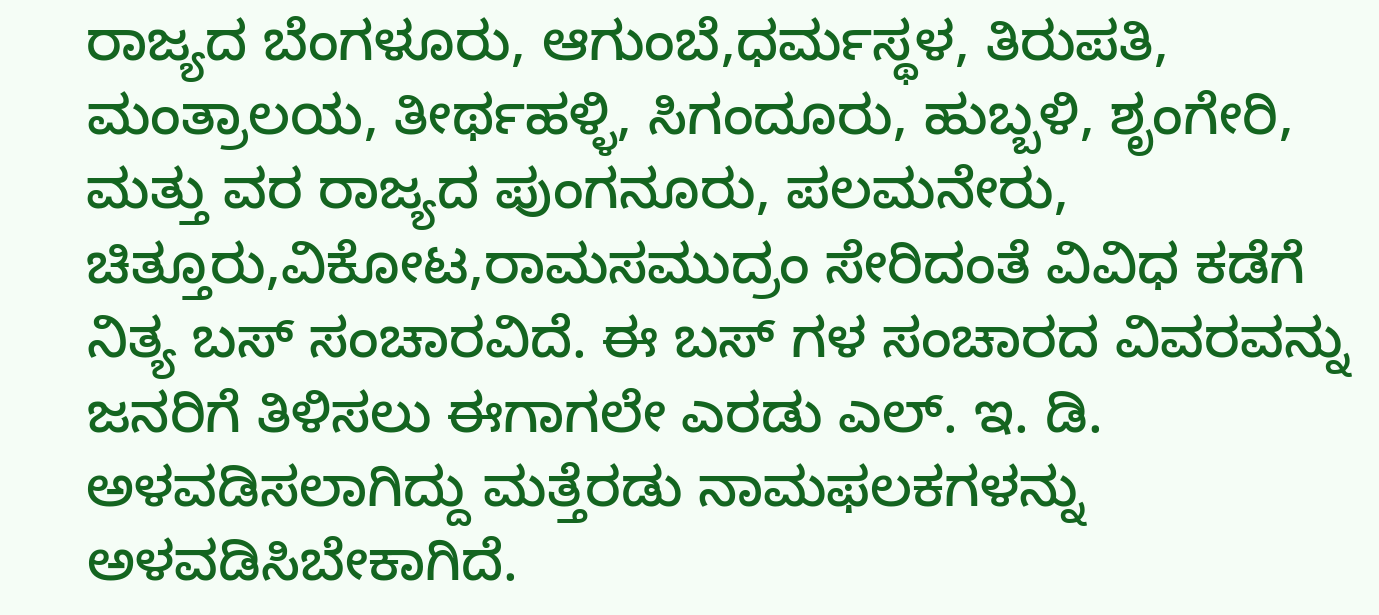ರಾಜ್ಯದ ಬೆಂಗಳೂರು, ಆಗುಂಬೆ,ಧರ್ಮಸ್ಥಳ, ತಿರುಪತಿ, ಮಂತ್ರಾಲಯ, ತೀರ್ಥಹಳ್ಳಿ, ಸಿಗಂದೂರು, ಹುಬ್ಬಳಿ, ಶೃಂಗೇರಿ, ಮತ್ತು ವರ ರಾಜ್ಯದ ಪುಂಗನೂರು, ಪಲಮನೇರು, ಚಿತ್ತೂರು,ವಿಕೋಟ,ರಾಮಸಮುದ್ರಂ ಸೇರಿದಂತೆ ವಿವಿಧ ಕಡೆಗೆ ನಿತ್ಯ ಬಸ್ ಸಂಚಾರವಿದೆ. ಈ ಬಸ್ ಗಳ ಸಂಚಾರದ ವಿವರವನ್ನು ಜನರಿಗೆ ತಿಳಿಸಲು ಈಗಾಗಲೇ ಎರಡು ಎಲ್. ಇ. ಡಿ. ಅಳವಡಿಸಲಾಗಿದ್ದು ಮತ್ತೆರಡು ನಾಮಫಲಕಗಳನ್ನು ಅಳವಡಿಸಿಬೇಕಾಗಿದೆ.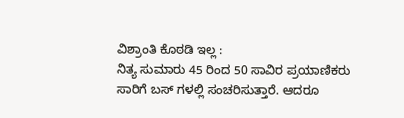ವಿಶ್ರಾಂತಿ ಕೊಠಡಿ ಇಲ್ಲ :
ನಿತ್ಯ ಸುಮಾರು 45 ರಿಂದ 50 ಸಾವಿರ ಪ್ರಯಾಣಿಕರು ಸಾರಿಗೆ ಬಸ್ ಗಳಲ್ಲಿ ಸಂಚರಿಸುತ್ತಾರೆ. ಆದರೂ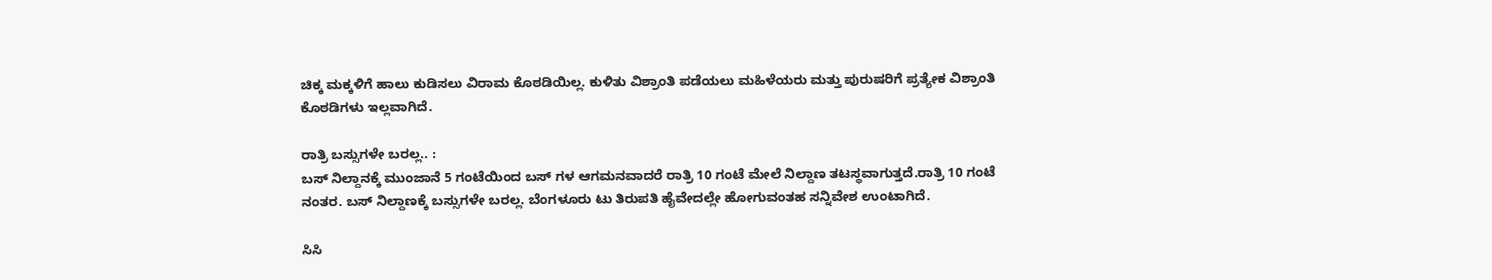ಚಿಕ್ಕ ಮಕ್ಕಳಿಗೆ ಹಾಲು ಕುಡಿಸಲು ವಿರಾಮ ಕೊಠಡಿಯಿಲ್ಲ. ಕುಳಿತು ವಿಶ್ರಾಂತಿ ಪಡೆಯಲು ಮಹಿಳೆಯರು ಮತ್ತು ಪುರುಷರಿಗೆ ಪ್ರತ್ಯೇಕ ವಿಶ್ರಾಂತಿ ಕೊಠಡಿಗಳು ಇಲ್ಲವಾಗಿದೆ.

ರಾತ್ರಿ ಬಸ್ಸುಗಳೇ ಬರಲ್ಲ.. :
ಬಸ್ ನಿಲ್ದಾನಕ್ಕೆ ಮುಂಜಾನೆ 5 ಗಂಟೆಯಿಂದ ಬಸ್ ಗಳ ಆಗಮನವಾದರೆ ರಾತ್ರಿ 10 ಗಂಟೆ ಮೇಲೆ ನಿಲ್ದಾಣ ತಟಸ್ಥವಾಗುತ್ತದೆ.ರಾತ್ರಿ 10 ಗಂಟೆ ನಂತರ. ಬಸ್ ನಿಲ್ದಾಣಕ್ಕೆ ಬಸ್ಸುಗಳೇ ಬರಲ್ಲ. ಬೆಂಗಳೂರು ಟು ತಿರುಪತಿ ಹೈವೇದಲ್ಲೇ ಹೋಗುವಂತಹ ಸನ್ನಿವೇಶ ಉಂಟಾಗಿದೆ.

ಸಿಸಿ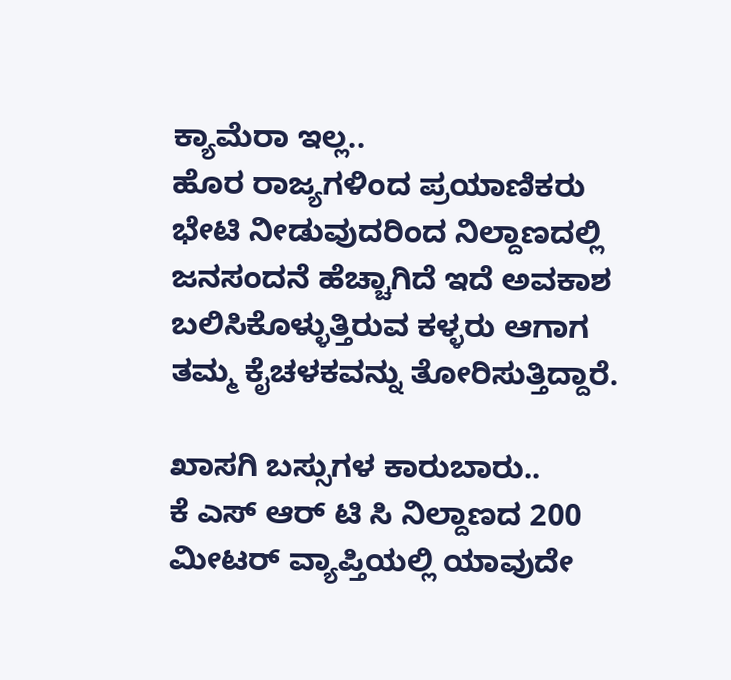ಕ್ಯಾಮೆರಾ ಇಲ್ಲ..
ಹೊರ ರಾಜ್ಯಗಳಿಂದ ಪ್ರಯಾಣಿಕರು ಭೇಟಿ ನೀಡುವುದರಿಂದ ನಿಲ್ದಾಣದಲ್ಲಿ ಜನಸಂದನೆ ಹೆಚ್ಚಾಗಿದೆ ಇದೆ ಅವಕಾಶ ಬಲಿಸಿಕೊಳ್ಳುತ್ತಿರುವ ಕಳ್ಳರು ಆಗಾಗ ತಮ್ಮ ಕೈಚಳಕವನ್ನು ತೋರಿಸುತ್ತಿದ್ದಾರೆ.

ಖಾಸಗಿ ಬಸ್ಸುಗಳ ಕಾರುಬಾರು..
ಕೆ ಎಸ್ ಆರ್ ಟಿ ಸಿ ನಿಲ್ದಾಣದ 200 ಮೀಟರ್ ವ್ಯಾಪ್ತಿಯಲ್ಲಿ ಯಾವುದೇ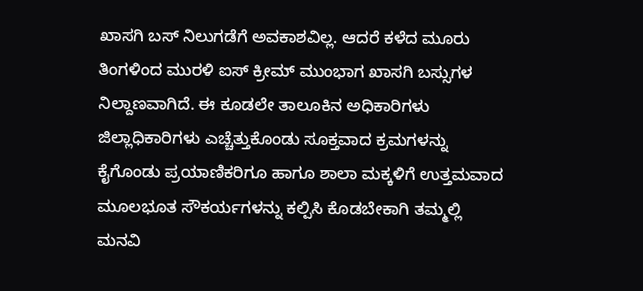ಖಾಸಗಿ ಬಸ್ ನಿಲುಗಡೆಗೆ ಅವಕಾಶವಿಲ್ಲ. ಆದರೆ ಕಳೆದ ಮೂರು ತಿಂಗಳಿಂದ ಮುರಳಿ ಐಸ್ ಕ್ರೀಮ್ ಮುಂಭಾಗ ಖಾಸಗಿ ಬಸ್ಸುಗಳ ನಿಲ್ದಾಣವಾಗಿದೆ. ಈ ಕೂಡಲೇ ತಾಲೂಕಿನ ಅಧಿಕಾರಿಗಳು ಜಿಲ್ಲಾಧಿಕಾರಿಗಳು ಎಚ್ಚೆತ್ತುಕೊಂಡು ಸೂಕ್ತವಾದ ಕ್ರಮಗಳನ್ನು ಕೈಗೊಂಡು ಪ್ರಯಾಣಿಕರಿಗೂ ಹಾಗೂ ಶಾಲಾ ಮಕ್ಕಳಿಗೆ ಉತ್ತಮವಾದ ಮೂಲಭೂತ ಸೌಕರ್ಯಗಳನ್ನು ಕಲ್ಪಿಸಿ ಕೊಡಬೇಕಾಗಿ ತಮ್ಮಲ್ಲಿ ಮನವಿ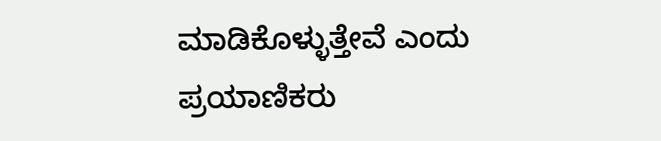ಮಾಡಿಕೊಳ್ಳುತ್ತೇವೆ ಎಂದು ಪ್ರಯಾಣಿಕರು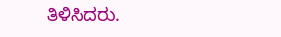ತಿಳಿಸಿದರು.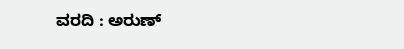ವರದಿ : ಅರುಣ್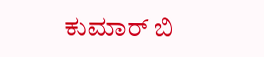ಕುಮಾರ್ ಬಿ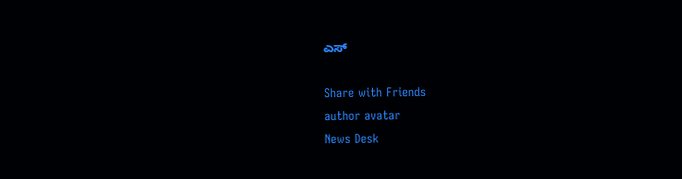ಎಸ್

Share with Friends
author avatar
News Desk